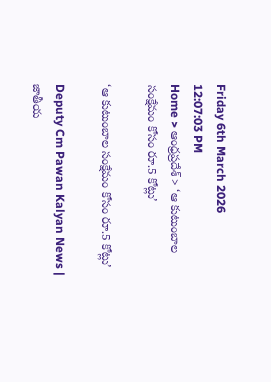Friday 6th March 2026
12:07:03 PM
Home > ఆంధ్రప్రదేశ్ > ‘ఆ కుటుంబాల సంక్షేమం కోసం రూ.5 కోట్లు’

‘ఆ కుటుంబాల సంక్షేమం కోసం రూ.5 కోట్లు’

Deputy Cm Pawan Kalyan News | జాతీయ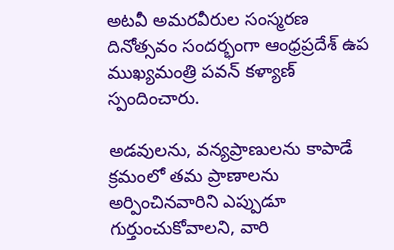అటవీ అమరవీరుల సంస్మరణ దినోత్సవం సందర్భంగా ఆంధ్రప్రదేశ్ ఉప ముఖ్యమంత్రి పవన్ కళ్యాణ్ స్పందించారు.

అడవులను, వన్యప్రాణులను కాపాడే క్రమంలో తమ ప్రాణాలను అర్పించినవారిని ఎప్పుడూ గుర్తుంచుకోవాలని, వారి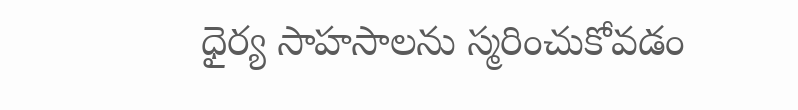ధైర్య సాహసాలను స్మరించుకోవడం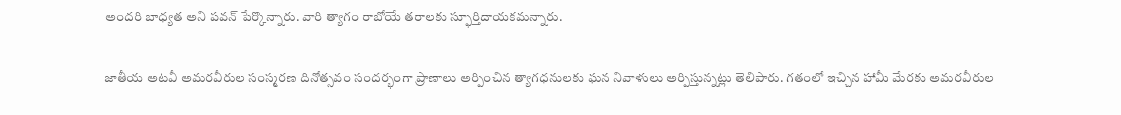అందరి బాధ్యత అని పవన్ పేర్కొన్నారు. వారి త్యాగం రాబోయే తరాలకు స్ఫూర్తిదాయకమన్నారు.

జాతీయ అటవీ అమరవీరుల సంస్మరణ దినోత్సవం సందర్భంగా ప్రాణాలు అర్పించిన త్యాగధనులకు ఘన నివాళులు అర్పిస్తున్నట్లు తెలిపారు. గతంలో ఇచ్చిన హామీ మేరకు అమరవీరుల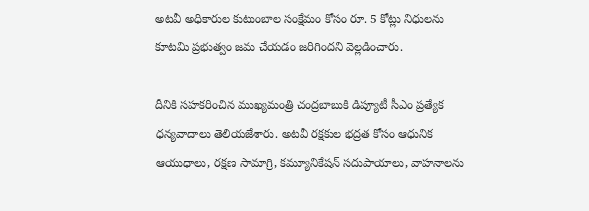అటవీ అధికారుల కుటుంబాల సంక్షేమం కోసం రూ. 5 కోట్లు నిధులను కూటమి ప్రభుత్వం జమ చేయడం జరిగిందని వెల్లడించారు.

దీనికి సహకరించిన ముఖ్యమంత్రి చంద్రబాబుకి డిప్యూటీ సీఎం ప్రత్యేక ధన్యవాదాలు తెలియజేశారు. అటవీ రక్షకుల భద్రత కోసం ఆధునిక ఆయుధాలు, రక్షణ సామాగ్రి, కమ్యూనికేషన్ సదుపాయాలు, వాహనాలను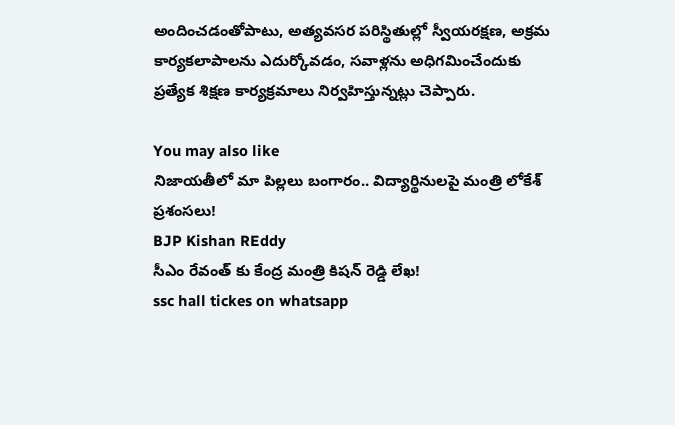అందించడంతోపాటు, అత్యవసర పరిస్థితుల్లో స్వీయరక్షణ, అక్రమ కార్యకలాపాలను ఎదుర్కోవడం, సవాళ్లను అధిగమించేందుకు ప్రత్యేక శిక్షణ కార్యక్రమాలు నిర్వహిస్తున్నట్లు చెప్పారు.

You may also like
నిజాయతీలో మా పిల్లలు బంగారం.. విద్యార్థినులపై మంత్రి లోకేశ్ ప్రశంసలు!
BJP Kishan REddy
సీఎం రేవంత్ కు కేంద్ర మంత్రి కిషన్ రెడ్డి లేఖ!
ssc hall tickes on whatsapp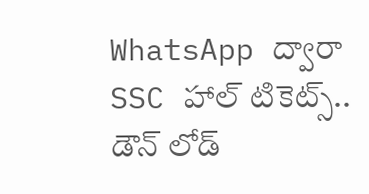WhatsApp ద్వారా SSC హాల్ టికెట్స్.. డౌన్ లోడ్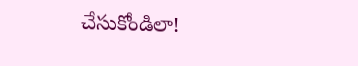చేసుకోండిలా!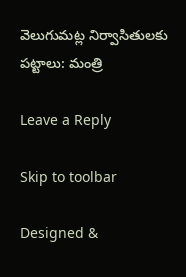వెలుగుమట్ల నిర్వాసితులకు పట్టాలు: మంత్రి

Leave a Reply

Skip to toolbar

Designed &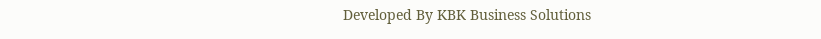Developed By KBK Business Solutions